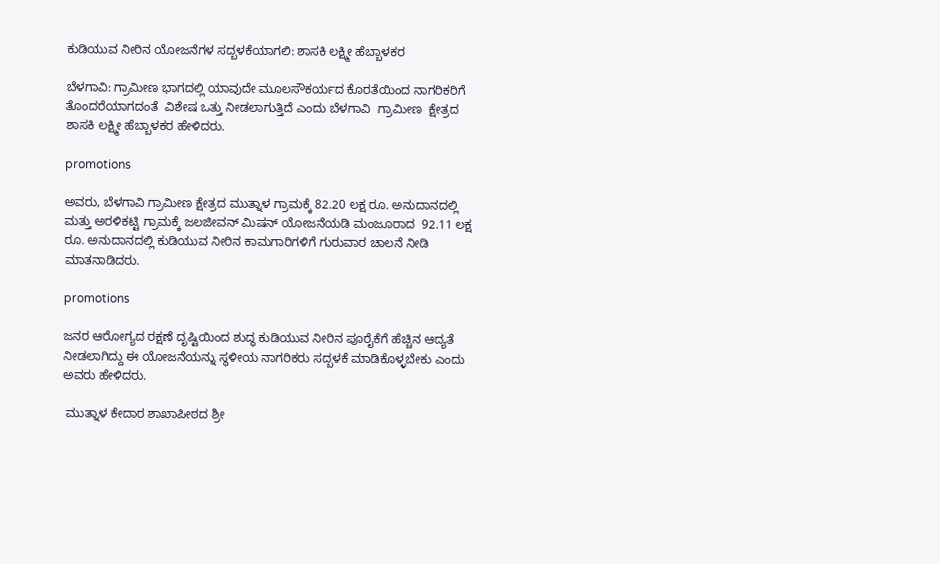ಕುಡಿಯುವ ನೀರಿನ ಯೋಜನೆಗಳ ಸದ್ಬಳಕೆಯಾಗಲಿ: ಶಾಸಕಿ ಲಕ್ಷ್ಮೀ ಹೆಬ್ಬಾಳಕರ

ಬೆಳಗಾವಿ: ಗ್ರಾಮೀಣ ಭಾಗದಲ್ಲಿ ಯಾವುದೇ ಮೂಲಸೌಕರ್ಯದ ಕೊರತೆಯಿಂದ ನಾಗರಿಕರಿಗೆ ತೊಂದರೆಯಾಗದಂತೆ  ವಿಶೇಷ ಒತ್ತು ನೀಡಲಾಗುತ್ತಿದೆ ಎಂದು ಬೆಳಗಾವಿ  ಗ್ರಾಮೀಣ  ಕ್ಷೇತ್ರದ ಶಾಸಕಿ ಲಕ್ಷ್ಮೀ ಹೆಬ್ಬಾಳಕರ ಹೇಳಿದರು.

promotions

ಅವರು, ಬೆಳಗಾವಿ ಗ್ರಾಮೀಣ ಕ್ಷೇತ್ರದ ಮುತ್ನಾಳ ಗ್ರಾಮಕ್ಕೆ 82.20 ಲಕ್ಷ ರೂ. ಅನುದಾನದಲ್ಲಿ ಮತ್ತು ಅರಳಿಕಟ್ಟಿ ಗ್ರಾಮಕ್ಕೆ ಜಲಜೀವನ್ ಮಿಷನ್ ಯೋಜನೆಯಡಿ ಮಂಜೂರಾದ  92.11 ಲಕ್ಷ ರೂ. ಅನುದಾನದಲ್ಲಿ ಕುಡಿಯುವ ನೀರಿನ ಕಾಮಗಾರಿಗಳಿಗೆ ಗುರುವಾರ ಚಾಲನೆ ನೀಡಿ ಮಾತನಾಡಿದರು.

promotions

ಜನರ ಆರೋಗ್ಯದ ರಕ್ಷಣೆ ದೃಷ್ಟಿಯಿಂದ ಶುದ್ಧ ಕುಡಿಯುವ ನೀರಿನ ಪೂರೈಕೆಗೆ ಹೆಚ್ಚಿನ ಆದ್ಯತೆ ನೀಡಲಾಗಿದ್ದು ಈ ಯೋಜನೆಯನ್ನು ಸ್ಥಳೀಯ ನಾಗರಿಕರು ಸದ್ಬಳಕೆ ಮಾಡಿಕೊಳ್ಳಬೇಕು ಎಂದು ಅವರು ಹೇಳಿದರು.

 ಮುತ್ನಾಳ ಕೇದಾರ ಶಾಖಾಪೀಠದ ಶ್ರೀ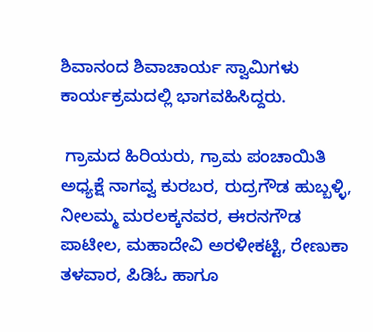ಶಿವಾನಂದ ಶಿವಾಚಾರ್ಯ ಸ್ವಾಮಿಗಳು  ಕಾರ್ಯಕ್ರಮದಲ್ಲಿ ಭಾಗವಹಿಸಿದ್ದರು.

 ಗ್ರಾಮದ ಹಿರಿಯರು, ಗ್ರಾಮ ಪಂಚಾಯಿತಿ ಅಧ್ಯಕ್ಷೆ ನಾಗವ್ವ ಕುರಬರ, ರುದ್ರಗೌಡ ಹುಬ್ಬಳ್ಳಿ, ನೀಲಮ್ಮ ಮರಲಕ್ಕನವರ, ಈರನಗೌಡ ಪಾಟೀಲ, ಮಹಾದೇವಿ ಅರಳೀಕಟ್ಟಿ, ರೇಣುಕಾ ತಳವಾರ, ಪಿಡಿಓ ಹಾಗೂ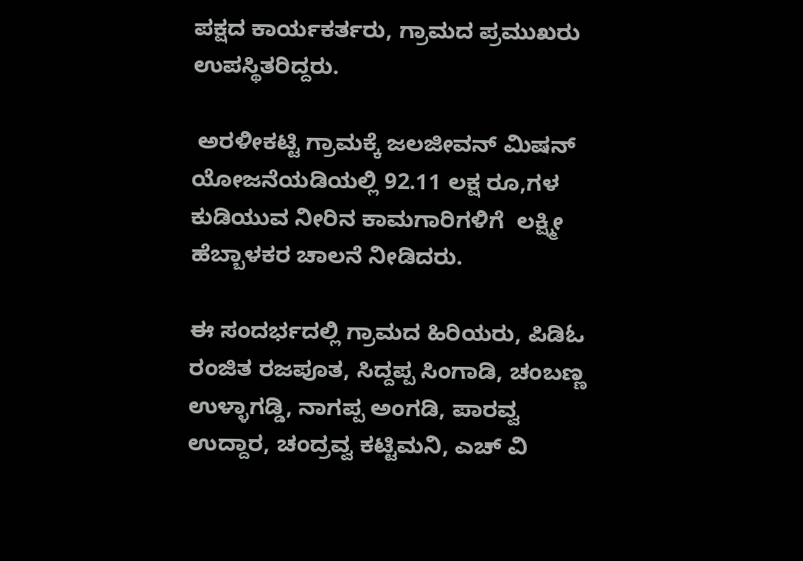ಪಕ್ಷದ ಕಾರ್ಯಕರ್ತರು, ಗ್ರಾಮದ ಪ್ರಮುಖರು ಉಪಸ್ಥಿತರಿದ್ದರು.

 ಅರಳೀಕಟ್ಟಿ ಗ್ರಾಮಕ್ಕೆ ಜಲಜೀವನ್ ಮಿಷನ್ ಯೋಜನೆಯಡಿಯಲ್ಲಿ 92.11 ಲಕ್ಷ ರೂ,ಗಳ  ಕುಡಿಯುವ ನೀರಿನ ಕಾಮಗಾರಿಗಳಿಗೆ  ಲಕ್ಷ್ಮೀ ಹೆಬ್ಬಾಳಕರ ಚಾಲನೆ ನೀಡಿದರು.

ಈ ಸಂದರ್ಭದಲ್ಲಿ ಗ್ರಾಮದ ಹಿರಿಯರು, ಪಿಡಿಓ ರಂಜಿತ ರಜಪೂತ, ಸಿದ್ದಪ್ಪ ಸಿಂಗಾಡಿ, ಚಂಬಣ್ಣ ಉಳ್ಳಾಗಡ್ಡಿ, ನಾಗಪ್ಪ ಅಂಗಡಿ, ಪಾರವ್ವ ಉದ್ದಾರ, ಚಂದ್ರವ್ವ ಕಟ್ಟಿಮನಿ, ಎಚ್ ವಿ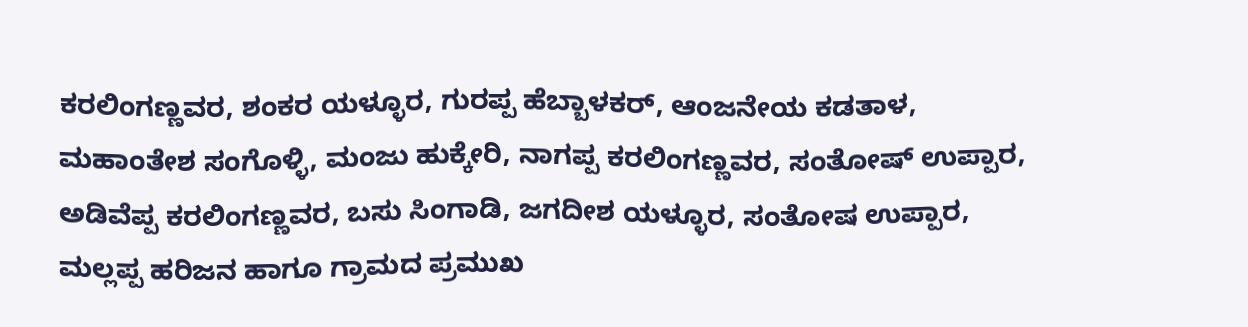ಕರಲಿಂಗಣ್ಣವರ, ಶಂಕರ ಯಳ್ಳೂರ, ಗುರಪ್ಪ ಹೆಬ್ಬಾಳಕರ್, ಆಂಜನೇಯ ಕಡತಾಳ, ಮಹಾಂತೇಶ ಸಂಗೊಳ್ಳಿ, ಮಂಜು ಹುಕ್ಕೇರಿ, ನಾಗಪ್ಪ ಕರಲಿಂಗಣ್ಣವರ, ಸಂತೋಷ್ ಉಪ್ಪಾರ, ಅಡಿವೆಪ್ಪ ಕರಲಿಂಗಣ್ಣವರ, ಬಸು ಸಿಂಗಾಡಿ, ಜಗದೀಶ ಯಳ್ಳೂರ, ಸಂತೋಷ ಉಪ್ಪಾರ, ಮಲ್ಲಪ್ಪ ಹರಿಜನ ಹಾಗೂ ಗ್ರಾಮದ ಪ್ರಮುಖ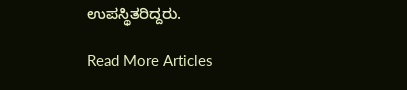ಉಪಸ್ಥಿತರಿದ್ದರು.

Read More Articles